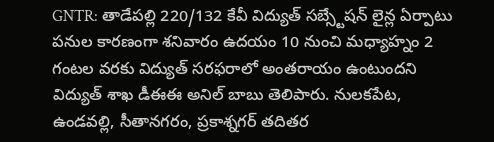GNTR: తాడేపల్లి 220/132 కేవీ విద్యుత్ సబ్స్టేషన్ లైన్ల ఏర్పాటు పనుల కారణంగా శనివారం ఉదయం 10 నుంచి మధ్యాహ్నం 2 గంటల వరకు విద్యుత్ సరఫరాలో అంతరాయం ఉంటుందని విద్యుత్ శాఖ డీఈఈ అనిల్ బాబు తెలిపారు. నులకపేట, ఉండవల్లి, సీతానగరం, ప్రకాశ్నగర్ తదితర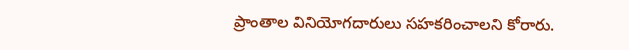ప్రాంతాల వినియోగదారులు సహకరించాలని కోరారు.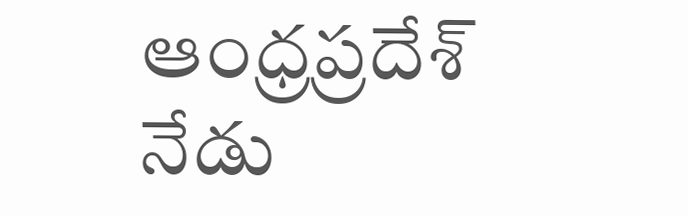ఆంధ్రప్రదేశ్
నేడు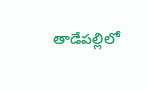తాడేపల్లిలో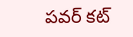పవర్ కట్